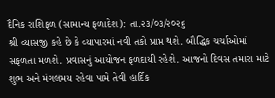દૈનિક રાશિફળ (સામાન્ય ફળાદેશ): તા.૨૩/૦૩/૨૦૨૬
શ્રી વ્યાસજી કહે છે કે વ્યાપારમાં નવી તકો પ્રાપ્ત થશે. બૌદ્ધિક ચર્ચાઓમાં સફળતા મળશે. પ્રવાસનું આયોજન ફળદાયી રહેશે. આજનો દિવસ તમારા માટે શુભ અને મંગલમય રહેવા પામે તેવી હાર્દિક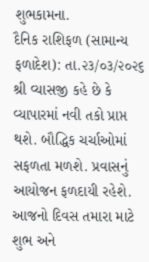શુભકામના.
દૈનિક રાશિફળ (સામાન્ય ફળાદેશ): તા.૨૩/૦૩/૨૦૨૬
શ્રી વ્યાસજી કહે છે કે વ્યાપારમાં નવી તકો પ્રાપ્ત થશે. બૌદ્ધિક ચર્ચાઓમાં સફળતા મળશે. પ્રવાસનું આયોજન ફળદાયી રહેશે. આજનો દિવસ તમારા માટે શુભ અને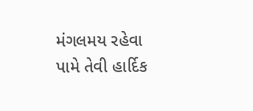મંગલમય રહેવા પામે તેવી હાર્દિક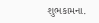શુભકામના.